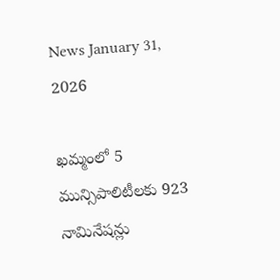News January 31, 2026

ఖమ్మంలో 5 మున్సిపాలిటీలకు 923 నామినేషన్లు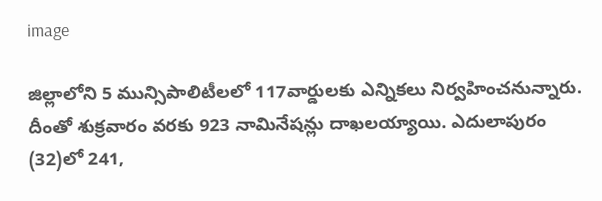image

జిల్లాలోని 5 మున్సిపాలిటీలలో 117వార్డులకు ఎన్నికలు నిర్వహించనున్నారు. దీంతో శుక్రవారం వరకు 923 నామినేషన్లు దాఖలయ్యాయి. ఎదులాపురం (32)లో 241,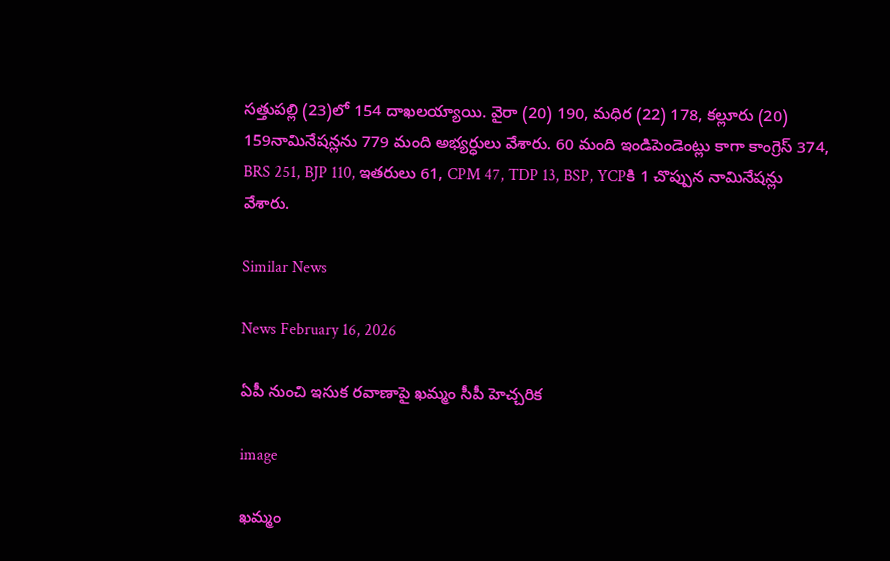సత్తుపల్లి (23)లో 154 దాఖలయ్యాయి. వైరా (20) 190, మధిర (22) 178, కల్లూరు (20) 159నామినేషన్లను 779 మంది అభ్యర్ధులు వేశారు. 60 మంది ఇండిపెండెంట్లు కాగా కాంగ్రెస్ 374, BRS 251, BJP 110, ఇతరులు 61, CPM 47, TDP 13, BSP, YCPకి 1 చొప్పున నామినేషన్లు వేశారు.

Similar News

News February 16, 2026

ఏపీ నుంచి ఇసుక రవాణాపై ఖమ్మం సీపీ హెచ్చరిక

image

ఖమ్మం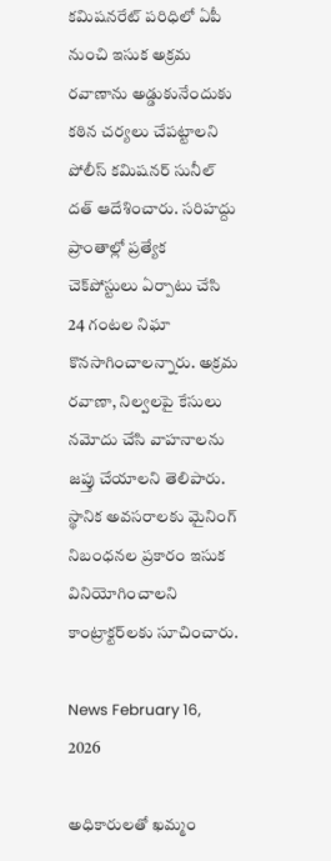కమిషనరేట్ పరిధిలో ఏపీ నుంచి ఇసుక అక్రమ రవాణాను అడ్డుకునేందుకు కఠిన చర్యలు చేపట్టాలని పోలీస్ కమిషనర్ సునీల్ దత్ ఆదేశించారు. సరిహద్దు ప్రాంతాల్లో ప్రత్యేక చెక్‌పోస్టులు ఏర్పాటు చేసి 24 గంటల నిఘా కొనసాగించాలన్నారు. అక్రమ రవాణా, నిల్వలపై కేసులు నమోదు చేసి వాహనాలను జప్తు చేయాలని తెలిపారు. స్థానిక అవసరాలకు మైనింగ్ నిబంధనల ప్రకారం ఇసుక వినియోగించాలని కాంట్రాక్టర్‌లకు సూచించారు.

News February 16, 2026

అధికారులతో ఖమ్మం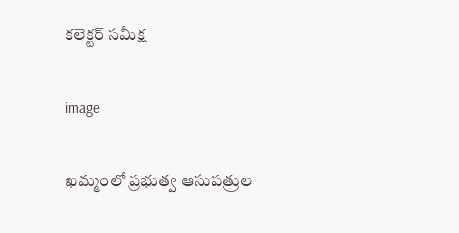కలెక్టర్ సమీక్ష

image

ఖమ్మంలో ప్రభుత్వ ఆసుపత్రుల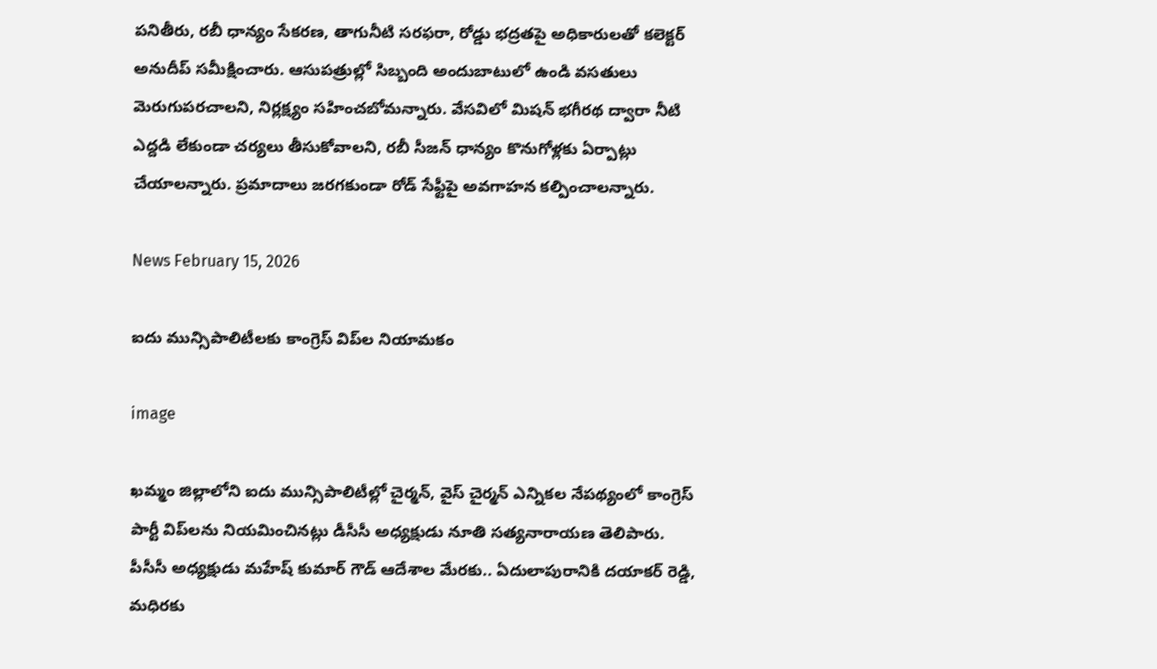పనితీరు, రబీ ధాన్యం సేకరణ, తాగునీటి సరఫరా, రోడ్డు భద్రతపై అధికారులతో కలెక్టర్ అనుదీప్ సమీక్షించారు. ఆసుపత్రుల్లో సిబ్బంది అందుబాటులో ఉండి వసతులు మెరుగుపరచాలని, నిర్లక్ష్యం సహించబోమన్నారు. వేసవిలో మిషన్ భగీరథ ద్వారా నీటి ఎద్దడి లేకుండా చర్యలు తీసుకోవాలని, రబీ సీజన్ ధాన్యం కొనుగోళ్లకు ఏర్పాట్లు చేయాలన్నారు. ప్రమాదాలు జరగకుండా రోడ్ సేఫ్టీపై అవగాహన కల్పించాలన్నారు.

News February 15, 2026

ఐదు మున్సిపాలిటీలకు కాంగ్రెస్ విప్‌ల నియామకం

image

ఖమ్మం జిల్లాలోని ఐదు మున్సిపాలిటీల్లో చైర్మన్, వైస్ చైర్మన్ ఎన్నికల నేపథ్యంలో కాంగ్రెస్ పార్టీ విప్‌లను నియమించినట్లు డీసీసీ అధ్యక్షుడు నూతి సత్యనారాయణ తెలిపారు. పీసీసీ అధ్యక్షుడు మహేష్ కుమార్ గౌడ్ ఆదేశాల మేరకు.. ఏదులాపురానికి దయాకర్ రెడ్డి, మధిరకు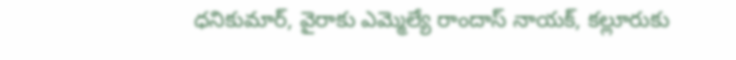ధనికుమార్, వైరాకు ఎమ్మెల్యే రాందాస్ నాయక్, కల్లూరుకు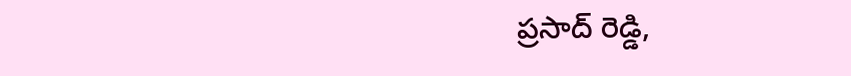ప్రసాద్ రెడ్డి,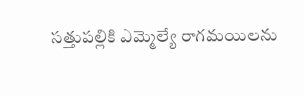సత్తుపల్లికి ఎమ్మెల్యే రాగమయిలను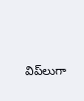విప్‌లుగా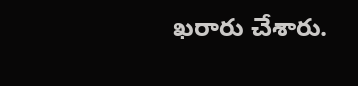ఖరారు చేశారు.